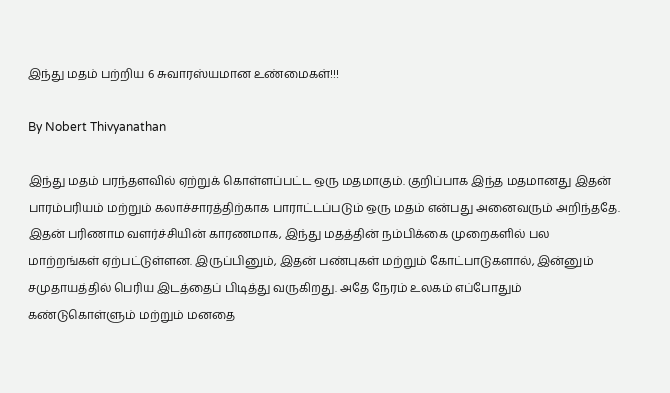இந்து மதம் பற்றிய 6 சுவாரஸ்யமான உண்மைகள்!!!

By Nobert Thivyanathan

இந்து மதம் பரந்தளவில் ஏற்றுக் கொள்ளப்பட்ட ஒரு மதமாகும். குறிப்பாக இந்த மதமானது இதன் பாரம்பரியம் மற்றும் கலாச்சாரத்திற்காக பாராட்டப்படும் ஒரு மதம் என்பது அனைவரும் அறிந்ததே. இதன் பரிணாம வளர்ச்சியின் காரணமாக, இந்து மதத்தின் நம்பிக்கை முறைகளில் பல மாற்றங்கள் ஏற்பட்டுள்ளன. இருப்பினும், இதன் பண்புகள் மற்றும் கோட்பாடுகளால், இன்னும் சமுதாயத்தில் பெரிய இடத்தைப் பிடித்து வருகிறது. அதே நேரம் உலகம் எப்போதும் கண்டுகொள்ளும் மற்றும் மனதை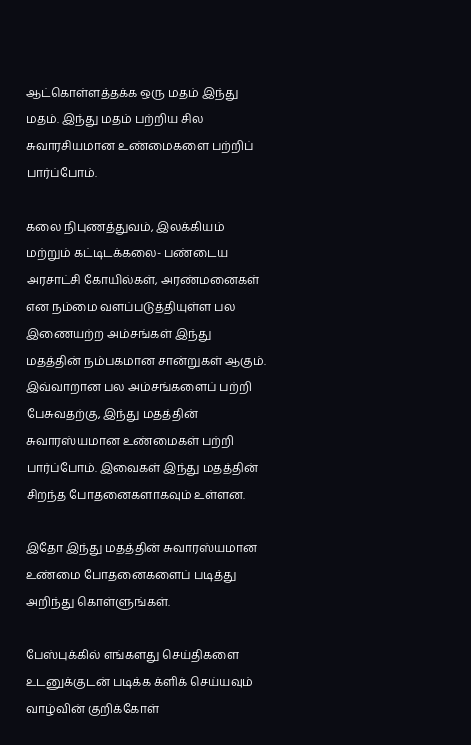ஆட்கொள்ளத்தக்க ஒரு மதம் இந்து மதம். இந்து மதம் பற்றிய சில சுவாரசியமான உண்மைகளை பற்றிப் பார்ப்போம்.

கலை நிபுணத்துவம், இலக்கியம் மற்றும் கட்டிடக்கலை- பண்டைய அரசாட்சி கோயில்கள், அரண்மனைகள் என நம்மை வளப்படுத்தியுள்ள பல இணையற்ற அம்சங்கள் இந்து மதத்தின் நம்பகமான சான்றுகள் ஆகும். இவ்வாறான பல அம்சங்களைப் பற்றி பேசுவதற்கு, இந்து மதத்தின் சுவாரஸ்யமான உண்மைகள் பற்றி பார்ப்போம். இவைகள் இந்து மதத்தின் சிறந்த போதனைகளாகவும் உள்ளன.

இதோ இந்து மதத்தின் சுவாரஸ்யமான உண்மை போதனைகளைப் படித்து அறிந்து கொள்ளுங்கள்.

பேஸ்புக்கில் எங்களது செய்திகளை உடனுக்குடன் படிக்க க்ளிக் செய்யவும்
வாழ்வின் குறிக்கோள்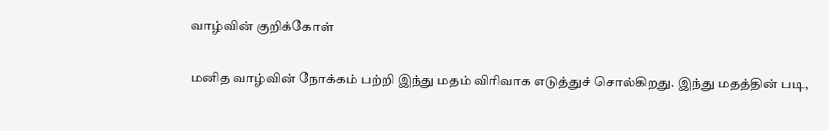வாழ்வின் குறிக்கோள்

மனித வாழ்வின் நோக்கம் பற்றி இந்து மதம் விரிவாக எடுத்துச் சொல்கிறது. இந்து மதத்தின் படி,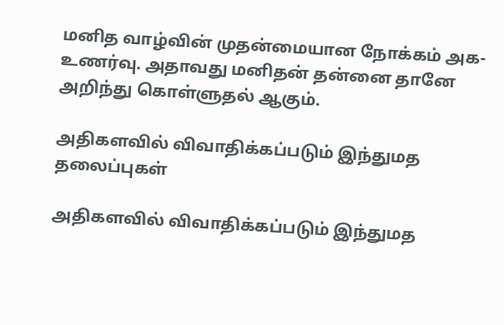மனித வாழ்வின் முதன்மையான நோக்கம் அக-உணர்வு. அதாவது மனிதன் தன்னை தானே அறிந்து கொள்ளுதல் ஆகும்.

அதிகளவில் விவாதிக்கப்படும் இந்துமத தலைப்புகள்

அதிகளவில் விவாதிக்கப்படும் இந்துமத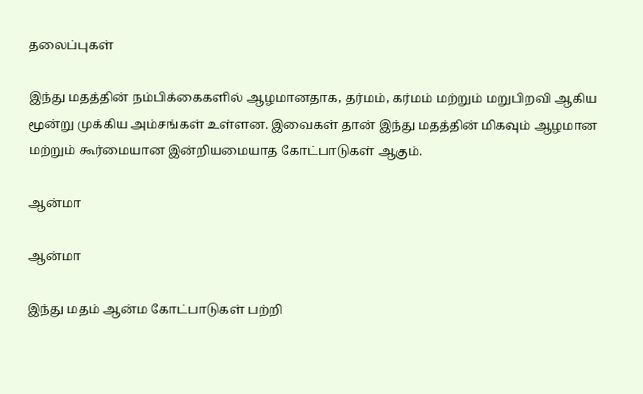தலைப்புகள்

இந்து மதத்தின் நம்பிக்கைகளில் ஆழமானதாக, தர்மம், கர்மம் மற்றும் மறுபிறவி ஆகிய மூன்று முக்கிய அம்சங்கள் உள்ளன. இவைகள் தான் இந்து மதத்தின் மிகவும் ஆழமான மற்றும் கூர்மையான இன்றியமையாத கோட்பாடுகள் ஆகும்.

ஆன்மா

ஆன்மா

இந்து மதம் ஆன்ம கோட்பாடுகள் பற்றி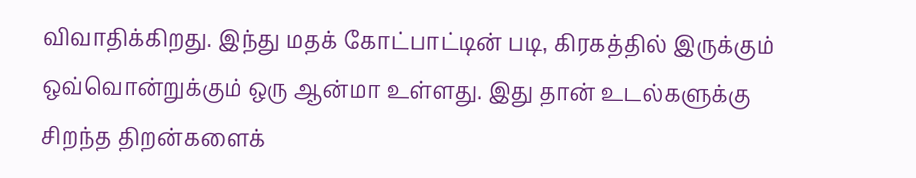விவாதிக்கிறது. இந்து மதக் கோட்பாட்டின் படி, கிரகத்தில் இருக்கும் ஒவ்வொன்றுக்கும் ஒரு ஆன்மா உள்ளது. இது தான் உடல்களுக்கு சிறந்த திறன்களைக்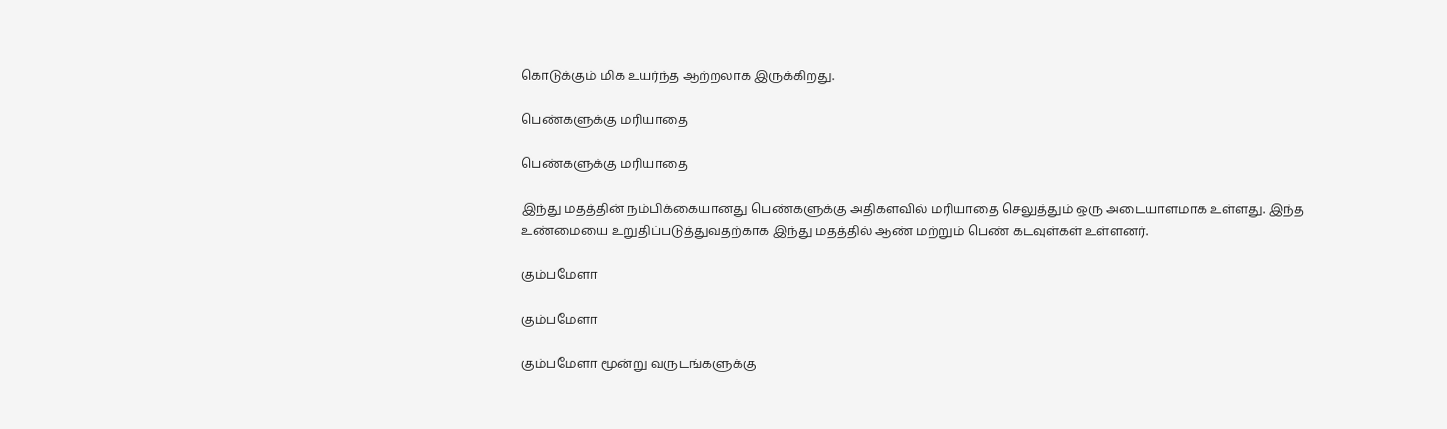கொடுக்கும் மிக உயர்ந்த ஆற்றலாக இருக்கிறது.

பெண்களுக்கு மரியாதை

பெண்களுக்கு மரியாதை

இந்து மதத்தின் நம்பிக்கையானது பெண்களுக்கு அதிகளவில் மரியாதை செலுத்தும் ஒரு அடையாளமாக உள்ளது. இந்த உண்மையை உறுதிப்படுத்துவதற்காக இந்து மதத்தில் ஆண் மற்றும் பெண் கடவுள்கள் உள்ளனர்.

கும்பமேளா

கும்பமேளா

கும்பமேளா மூன்று வருடங்களுக்கு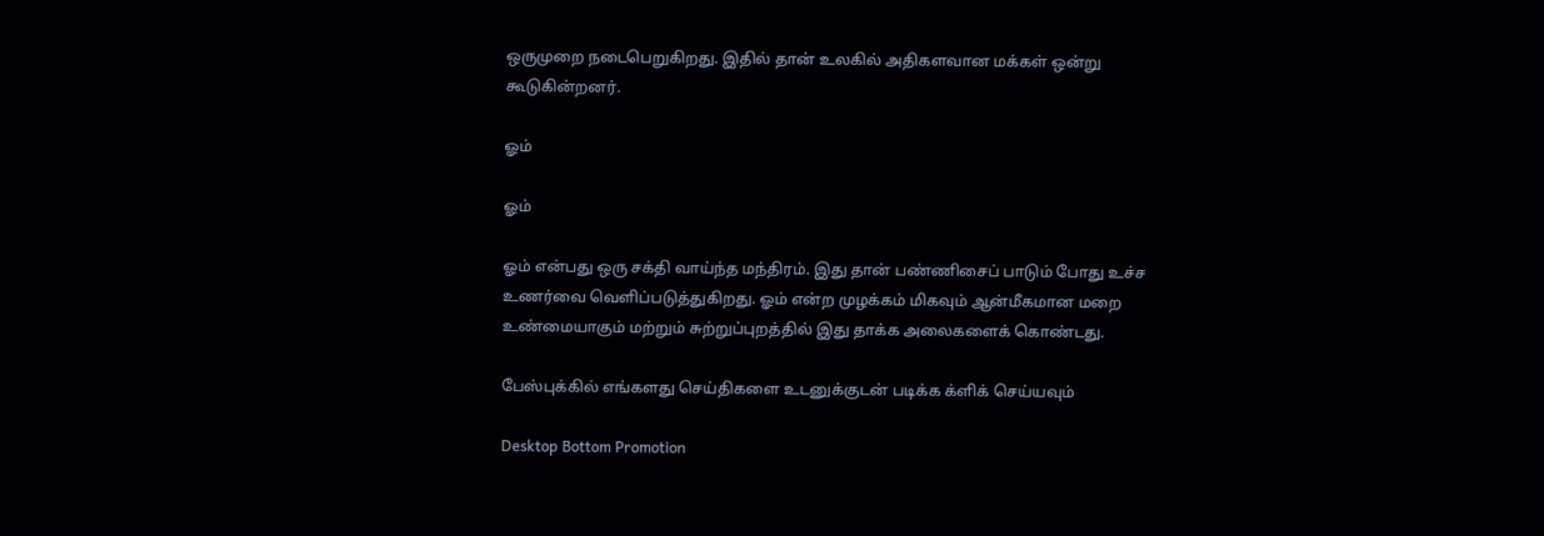ஒருமுறை நடைபெறுகிறது. இதில் தான் உலகில் அதிகளவான மக்கள் ஒன்று கூடுகின்றனர்.

ஓம்

ஓம்

ஓம் என்பது ஒரு சக்தி வாய்ந்த மந்திரம். இது தான் பண்ணிசைப் பாடும் போது உச்ச உணர்வை வெளிப்படுத்துகிறது. ஓம் என்ற முழக்கம் மிகவும் ஆன்மீகமான மறை உண்மையாகும் மற்றும் சுற்றுப்புறத்தில் இது தாக்க அலைகளைக் கொண்டது.

பேஸ்புக்கில் எங்களது செய்திகளை உடனுக்குடன் படிக்க க்ளிக் செய்யவும்

Desktop Bottom Promotion